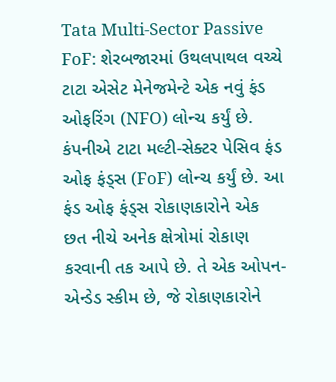Tata Multi-Sector Passive FoF: શેરબજારમાં ઉથલપાથલ વચ્ચે ટાટા એસેટ મેનેજમેન્ટે એક નવું ફંડ ઓફરિંગ (NFO) લોન્ચ કર્યું છે. કંપનીએ ટાટા મલ્ટી-સેક્ટર પેસિવ ફંડ ઓફ ફંડ્સ (FoF) લોન્ચ કર્યું છે. આ ફંડ ઓફ ફંડ્સ રોકાણકારોને એક છત નીચે અનેક ક્ષેત્રોમાં રોકાણ કરવાની તક આપે છે. તે એક ઓપન-એન્ડેડ સ્કીમ છે, જે રોકાણકારોને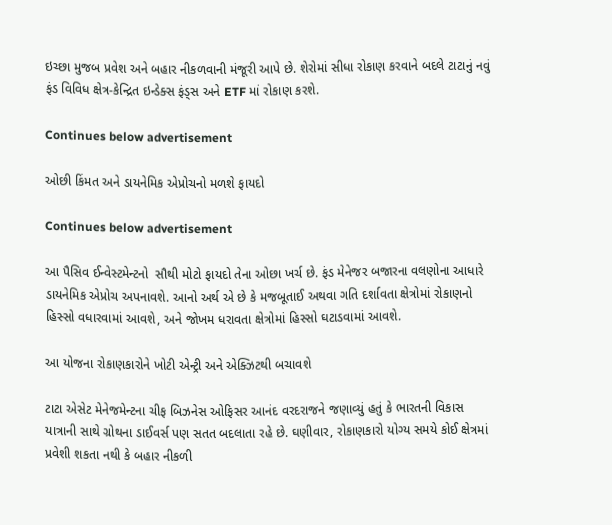ઇચ્છા મુજબ પ્રવેશ અને બહાર નીકળવાની મંજૂરી આપે છે. શેરોમાં સીધા રોકાણ કરવાને બદલે ટાટાનું નવું ફંડ વિવિધ ક્ષેત્ર-કેન્દ્રિત ઇન્ડેક્સ ફંડ્સ અને ETF માં રોકાણ કરશે.

Continues below advertisement

ઓછી કિંમત અને ડાયનેમિક એપ્રોચનો મળશે ફાયદો

Continues below advertisement

આ પૈસિવ ઈન્વેસ્ટમેન્ટનો  સૌથી મોટો ફાયદો તેના ઓછા ખર્ચ છે. ફંડ મેનેજર બજારના વલણોના આધારે ડાયનેમિક એપ્રોચ અપનાવશે. આનો અર્થ એ છે કે મજબૂતાઈ અથવા ગતિ દર્શાવતા ક્ષેત્રોમાં રોકાણનો હિસ્સો વધારવામાં આવશે, અને જોખમ ધરાવતા ક્ષેત્રોમાં હિસ્સો ઘટાડવામાં આવશે.

આ યોજના રોકાણકારોને ખોટી એન્ટ્રી અને એક્ઝિટથી બચાવશે

ટાટા એસેટ મેનેજમેન્ટના ચીફ બિઝનેસ ઓફિસર આનંદ વરદરાજને જણાવ્યું હતું કે ભારતની વિકાસ યાત્રાની સાથે ગ્રોથના ડાઈવર્સ પણ સતત બદલાતા રહે છે. ઘણીવાર, રોકાણકારો યોગ્ય સમયે કોઈ ક્ષેત્રમાં પ્રવેશી શકતા નથી કે બહાર નીકળી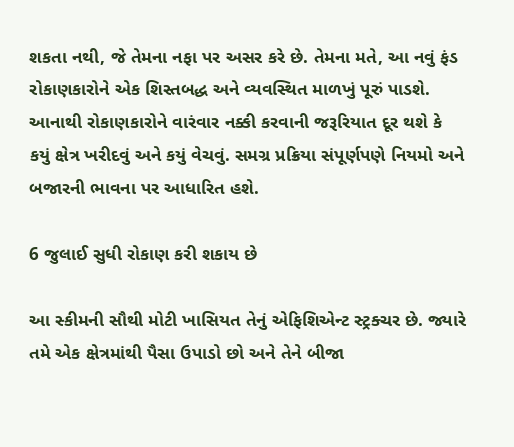શકતા નથી, જે તેમના નફા પર અસર કરે છે. તેમના મતે, આ નવું ફંડ રોકાણકારોને એક શિસ્તબદ્ધ અને વ્યવસ્થિત માળખું પૂરું પાડશે. આનાથી રોકાણકારોને વારંવાર નક્કી કરવાની જરૂરિયાત દૂર થશે કે કયું ક્ષેત્ર ખરીદવું અને કયું વેચવું. સમગ્ર પ્રક્રિયા સંપૂર્ણપણે નિયમો અને બજારની ભાવના પર આધારિત હશે.

6 જુલાઈ સુધી રોકાણ કરી શકાય છે

આ સ્કીમની સૌથી મોટી ખાસિયત તેનું એફિશિએન્ટ સ્ટ્રક્ચર છે. જ્યારે તમે એક ક્ષેત્રમાંથી પૈસા ઉપાડો છો અને તેને બીજા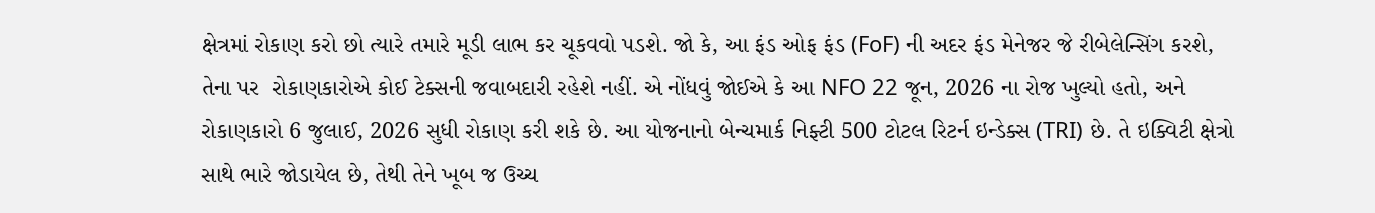ક્ષેત્રમાં રોકાણ કરો છો ત્યારે તમારે મૂડી લાભ કર ચૂકવવો પડશે. જો કે, આ ફંડ ઓફ ફંડ (FoF) ની અદર ફંડ મેનેજર જે રીબેલેન્સિંગ કરશે, તેના પર  રોકાણકારોએ કોઈ ટેક્સની જવાબદારી રહેશે નહીં. એ નોંધવું જોઈએ કે આ NFO 22 જૂન, 2026 ના રોજ ખુલ્યો હતો, અને રોકાણકારો 6 જુલાઈ, 2026 સુધી રોકાણ કરી શકે છે. આ યોજનાનો બેન્ચમાર્ક નિફ્ટી 500 ટોટલ રિટર્ન ઇન્ડેક્સ (TRI) છે. તે ઇક્વિટી ક્ષેત્રો સાથે ભારે જોડાયેલ છે, તેથી તેને ખૂબ જ ઉચ્ચ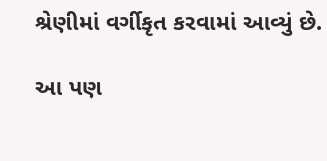શ્રેણીમાં વર્ગીકૃત કરવામાં આવ્યું છે.

આ પણ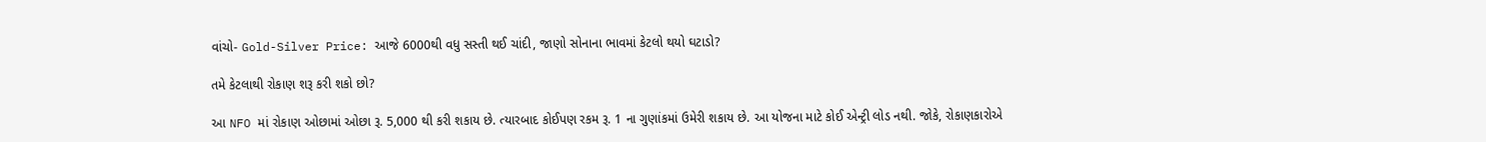વાંચો- Gold-Silver Price: આજે 6000થી વધુ સસ્તી થઈ ચાંદી, જાણો સોનાના ભાવમાં કેટલો થયો ઘટાડો?

તમે કેટલાથી રોકાણ શરૂ કરી શકો છો?

આ NFO માં રોકાણ ઓછામાં ઓછા રૂ. 5,000 થી કરી શકાય છે. ત્યારબાદ કોઈપણ રકમ રૂ. 1 ના ગુણાંકમાં ઉમેરી શકાય છે. આ યોજના માટે કોઈ એન્ટ્રી લોડ નથી. જોકે, રોકાણકારોએ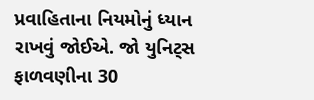પ્રવાહિતાના નિયમોનું ધ્યાન રાખવું જોઈએ. જો યુનિટ્સ ફાળવણીના 30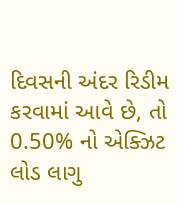દિવસની અંદર રિડીમ કરવામાં આવે છે, તો 0.50% નો એક્ઝિટ લોડ લાગુ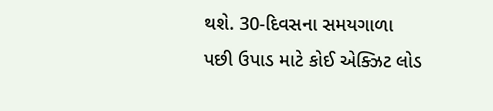થશે. 30-દિવસના સમયગાળા પછી ઉપાડ માટે કોઈ એક્ઝિટ લોડ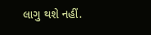લાગુ થશે નહીં.